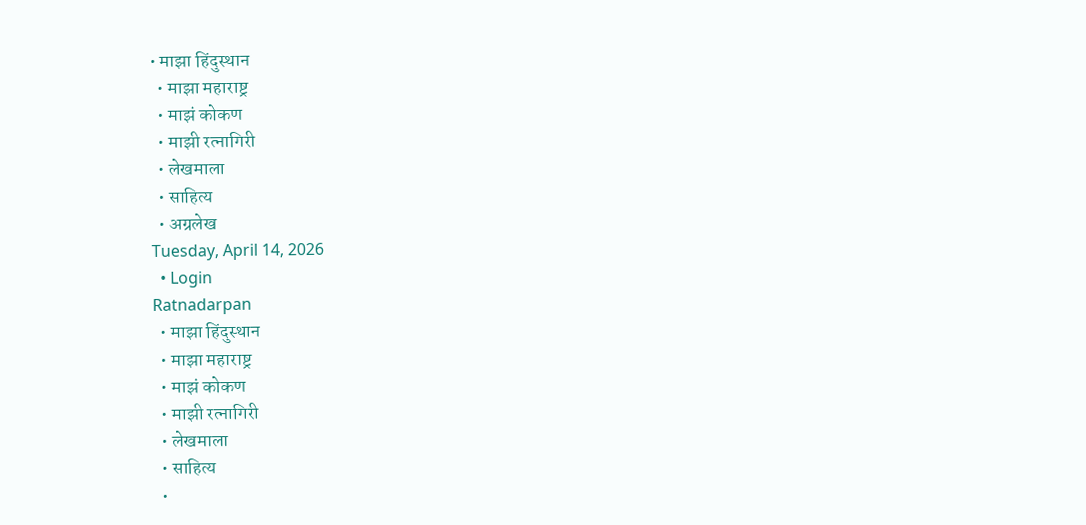• माझा हिंदुस्थान
  • माझा महाराष्ट्र
  • माझं कोकण
  • माझी रत्नागिरी
  • लेखमाला
  • साहित्य
  • अग्रलेख
Tuesday, April 14, 2026
  • Login
Ratnadarpan
  • माझा हिंदुस्थान
  • माझा महाराष्ट्र
  • माझं कोकण
  • माझी रत्नागिरी
  • लेखमाला
  • साहित्य
  •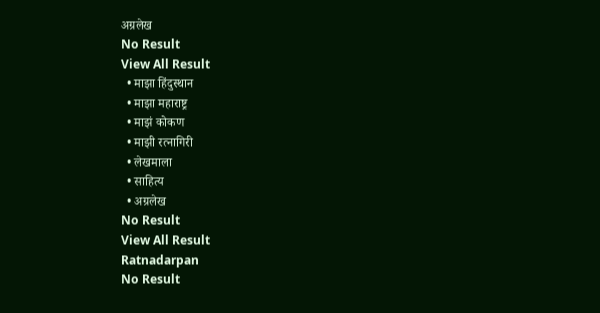अग्रलेख
No Result
View All Result
  • माझा हिंदुस्थान
  • माझा महाराष्ट्र
  • माझं कोकण
  • माझी रत्नागिरी
  • लेखमाला
  • साहित्य
  • अग्रलेख
No Result
View All Result
Ratnadarpan
No Result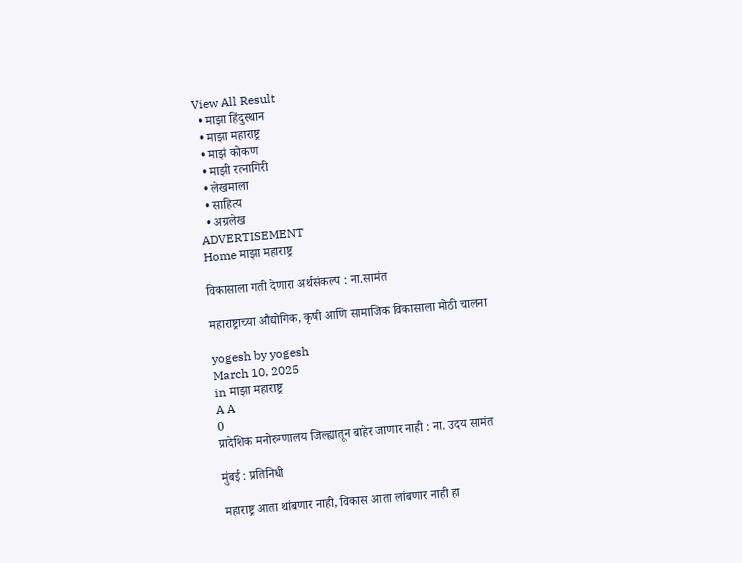View All Result
  • माझा हिंदुस्थान
  • माझा महाराष्ट्र
  • माझं कोकण
  • माझी रत्नागिरी
  • लेखमाला
  • साहित्य
  • अग्रलेख
ADVERTISEMENT
Home माझा महाराष्ट्र

विकासाला गती देणारा अर्थसंकल्प : ना.सामंत

महाराष्ट्राच्या औद्योगिक, कृषी आणि सामाजिक विकासाला मोठी चालना

yogesh by yogesh
March 10, 2025
in माझा महाराष्ट्र
A A
0
प्रादेशिक मनोरुग्णालय जिल्ह्यातून बाहेर जाणार नाही : ना. उदय सामंत

मुंबई : प्रतिनिधी

महाराष्ट्र आता थांबणार नाही, विकास आता लांबणार नाही हा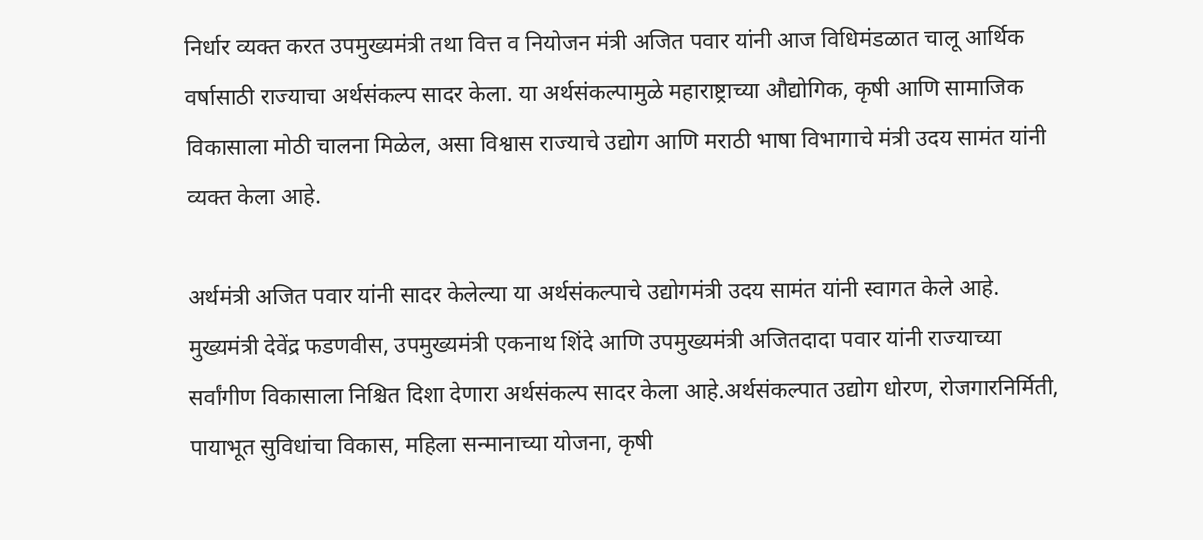निर्धार व्यक्त करत उपमुख्यमंत्री तथा वित्त व नियोजन मंत्री अजित पवार यांनी आज विधिमंडळात चालू आर्थिक वर्षासाठी राज्याचा अर्थसंकल्प सादर केला. या अर्थसंकल्पामुळे महाराष्ट्राच्या औद्योगिक, कृषी आणि सामाजिक विकासाला मोठी चालना मिळेल, असा विश्वास राज्याचे उद्योग आणि मराठी भाषा विभागाचे मंत्री उदय सामंत यांनी व्यक्त केला आहे.

अर्थमंत्री अजित पवार यांनी सादर केलेल्या या अर्थसंकल्पाचे उद्योगमंत्री उदय सामंत यांनी स्वागत केले आहे. मुख्यमंत्री देवेंद्र फडणवीस, उपमुख्यमंत्री एकनाथ शिंदे आणि उपमुख्यमंत्री अजितदादा पवार यांनी राज्याच्या सर्वांगीण विकासाला निश्चित दिशा देणारा अर्थसंकल्प सादर केला आहे.अर्थसंकल्पात उद्योग धोरण, रोजगारनिर्मिती, पायाभूत सुविधांचा विकास, महिला सन्मानाच्या योजना, कृषी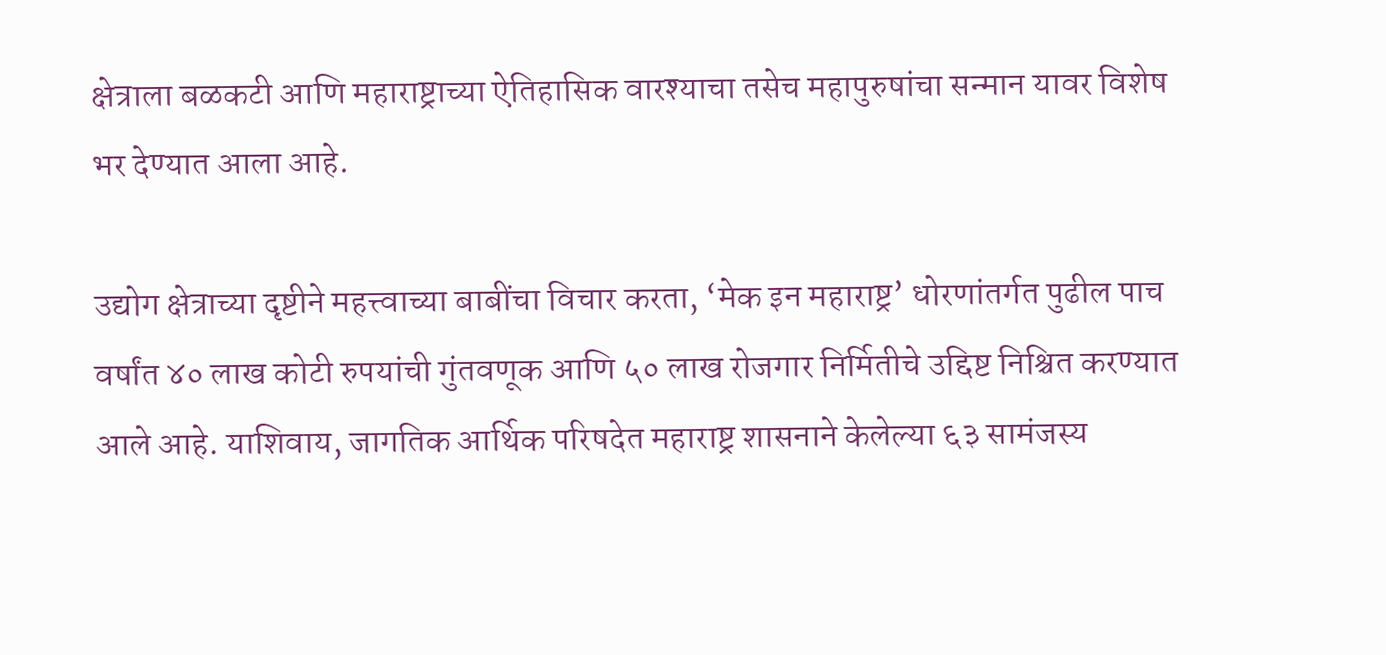क्षेत्राला बळकटी आणि महाराष्ट्राच्या ऐतिहासिक वारश्याचा तसेच महापुरुषांचा सन्मान यावर विशेष भर देण्यात आला आहे.

उद्योग क्षेत्राच्या दृष्टीने महत्त्वाच्या बाबींचा विचार करता, ‘मेक इन महाराष्ट्र’ धोरणांतर्गत पुढील पाच वर्षांत ४० लाख कोटी रुपयांची गुंतवणूक आणि ५० लाख रोजगार निर्मितीचे उद्दिष्ट निश्चित करण्यात आले आहे. याशिवाय, जागतिक आर्थिक परिषदेत महाराष्ट्र शासनाने केलेल्या ६३ सामंजस्य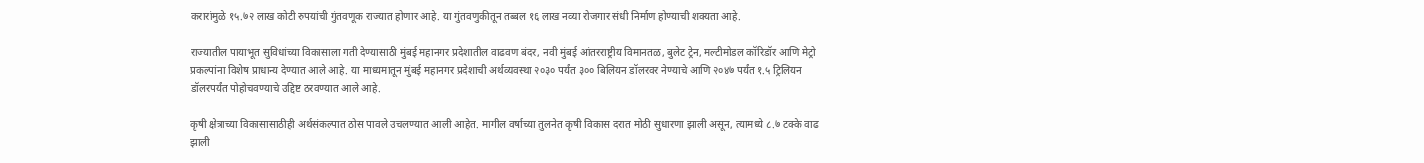करारांमुळे १५.७२ लाख कोटी रुपयांची गुंतवणूक राज्यात होणार आहे. या गुंतवणुकीतून तब्बल १६ लाख नव्या रोजगार संधी निर्माण होण्याची शक्यता आहे.

राज्यातील पायाभूत सुविधांच्या विकासाला गती देण्यासाठी मुंबई महानगर प्रदेशातील वाढवण बंदर, नवी मुंबई आंतरराष्ट्रीय विमानतळ, बुलेट ट्रेन, मल्टीमोडल कॉरिडॉर आणि मेट्रो प्रकल्पांना विशेष प्राधान्य देण्यात आले आहे. या माध्यमातून मुंबई महानगर प्रदेशाची अर्थव्यवस्था २०३० पर्यंत ३०० बिलियन डॉलरवर नेण्याचे आणि २०४७ पर्यंत १.५ ट्रिलियन डॉलरपर्यंत पोहोचवण्याचे उद्दिष्ट ठरवण्यात आले आहे.

कृषी क्षेत्राच्या विकासासाठीही अर्थसंकल्पात ठोस पावले उचलण्यात आली आहेत. मागील वर्षाच्या तुलनेत कृषी विकास दरात मोठी सुधारणा झाली असून, त्यामध्ये ८.७ टक्के वाढ झाली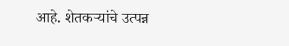आहे. शेतकऱ्यांचे उत्पन्न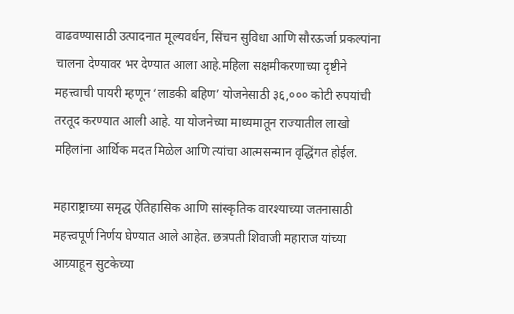वाढवण्यासाठी उत्पादनात मूल्यवर्धन, सिंचन सुविधा आणि सौरऊर्जा प्रकल्पांना चालना देण्यावर भर देण्यात आला आहे.महिला सक्षमीकरणाच्या दृष्टीने महत्त्वाची पायरी म्हणून ‘लाडकी बहिण’ योजनेसाठी ३६,००० कोटी रुपयांची तरतूद करण्यात आली आहे. या योजनेच्या माध्यमातून राज्यातील लाखो महिलांना आर्थिक मदत मिळेल आणि त्यांचा आत्मसन्मान वृद्धिंगत होईल.

महाराष्ट्राच्या समृद्ध ऐतिहासिक आणि सांस्कृतिक वारश्याच्या जतनासाठी महत्त्वपूर्ण निर्णय घेण्यात आले आहेत. छत्रपती शिवाजी महाराज यांच्या आग्र्याहून सुटकेच्या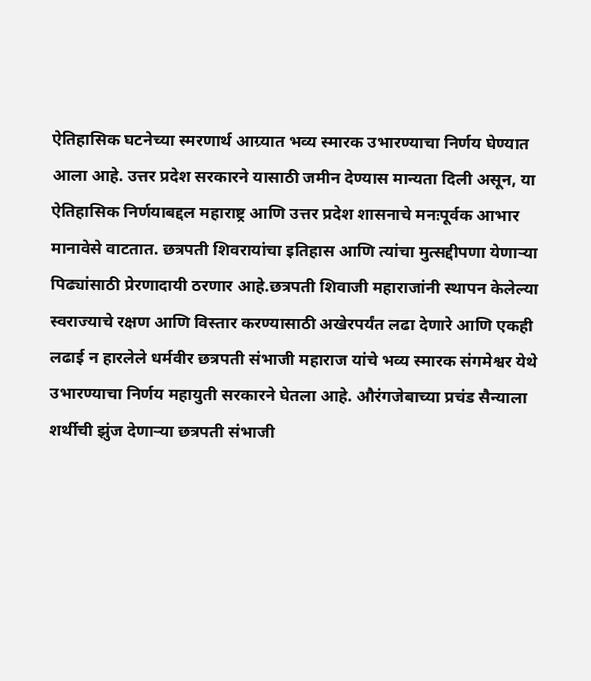ऐतिहासिक घटनेच्या स्मरणार्थ आग्र्यात भव्य स्मारक उभारण्याचा निर्णय घेण्यात आला आहे. उत्तर प्रदेश सरकारने यासाठी जमीन देण्यास मान्यता दिली असून, या ऐतिहासिक निर्णयाबद्दल महाराष्ट्र आणि उत्तर प्रदेश शासनाचे मनःपूर्वक आभार मानावेसे वाटतात. छत्रपती शिवरायांचा इतिहास आणि त्यांचा मुत्सद्दीपणा येणाऱ्या पिढ्यांसाठी प्रेरणादायी ठरणार आहे.छत्रपती शिवाजी महाराजांनी स्थापन केलेल्या स्वराज्याचे रक्षण आणि विस्तार करण्यासाठी अखेरपर्यंत लढा देणारे आणि एकही लढाई न हारलेले धर्मवीर छत्रपती संभाजी महाराज यांचे भव्य स्मारक संगमेश्वर येथे उभारण्याचा निर्णय महायुती सरकारने घेतला आहे. औरंगजेबाच्या प्रचंड सैन्याला शर्थीची झुंज देणाऱ्या छत्रपती संभाजी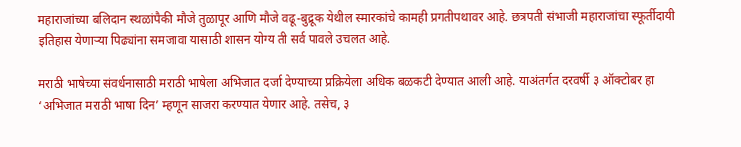महाराजांच्या बलिदान स्थळांपैकी मौजे तुळापूर आणि मौजे वढू-बुद्रूक येथील स्मारकांचे कामही प्रगतीपथावर आहे. छत्रपती संभाजी महाराजांचा स्फूर्तीदायी इतिहास येणाऱ्या पिढ्यांना समजावा यासाठी शासन योग्य ती सर्व पावले उचलत आहे.

मराठी भाषेच्या संवर्धनासाठी मराठी भाषेला अभिजात दर्जा देण्याच्या प्रक्रियेला अधिक बळकटी देण्यात आली आहे. याअंतर्गत दरवर्षी ३ ऑक्टोबर हा ‘अभिजात मराठी भाषा दिन’ म्हणून साजरा करण्यात येणार आहे. तसेच, ३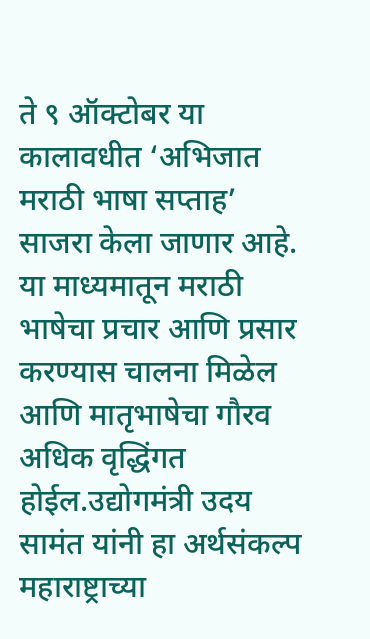ते ९ ऑक्टोबर या कालावधीत ‘अभिजात मराठी भाषा सप्ताह’ साजरा केला जाणार आहे. या माध्यमातून मराठी भाषेचा प्रचार आणि प्रसार करण्यास चालना मिळेल आणि मातृभाषेचा गौरव अधिक वृद्धिंगत होईल.उद्योगमंत्री उदय सामंत यांनी हा अर्थसंकल्प महाराष्ट्राच्या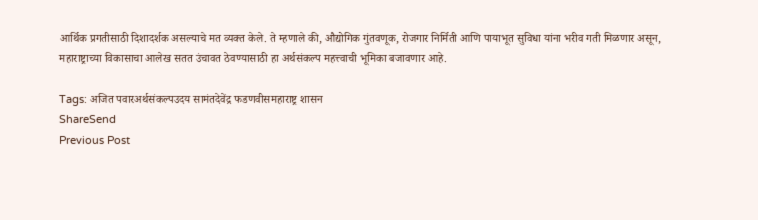आर्थिक प्रगतीसाठी दिशादर्शक असल्याचे मत व्यक्त केले. ते म्हणाले की, औद्योगिक गुंतवणूक, रोजगार निर्मिती आणि पायाभूत सुविधा यांना भरीव गती मिळणार असून, महाराष्ट्राच्या विकासाचा आलेख सतत उंचावत ठेवण्यासाठी हा अर्थसंकल्प महत्त्वाची भूमिका बजावणार आहे.

Tags: अजित पवारअर्थसंकल्पउदय सामंतदेवेंद्र फडणवीसमहाराष्ट्र शासन
ShareSend
Previous Post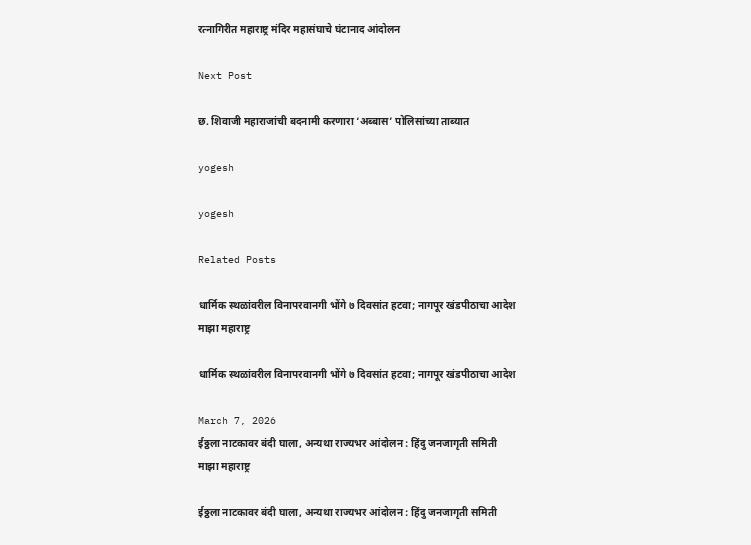रत्नागिरीत महाराष्ट्र मंदिर महासंघाचे घंटानाद आंदोलन

Next Post

छ. शिवाजी महाराजांची बदनामी करणारा ‘अब्बास’ पोलिसांच्या ताब्यात

yogesh

yogesh

Related Posts

धार्मिक स्थळांवरील विनापरवानगी भोंगे ७ दिवसांत हटवा; नागपूर खंडपीठाचा आदेश
माझा महाराष्ट्र

धार्मिक स्थळांवरील विनापरवानगी भोंगे ७ दिवसांत हटवा; नागपूर खंडपीठाचा आदेश

March 7, 2026
ईठ्ठला नाटकावर बंदी घाला, अन्यथा राज्यभर आंदोलन : हिंदु जनजागृती समिती
माझा महाराष्ट्र

ईठ्ठला नाटकावर बंदी घाला, अन्यथा राज्यभर आंदोलन : हिंदु जनजागृती समिती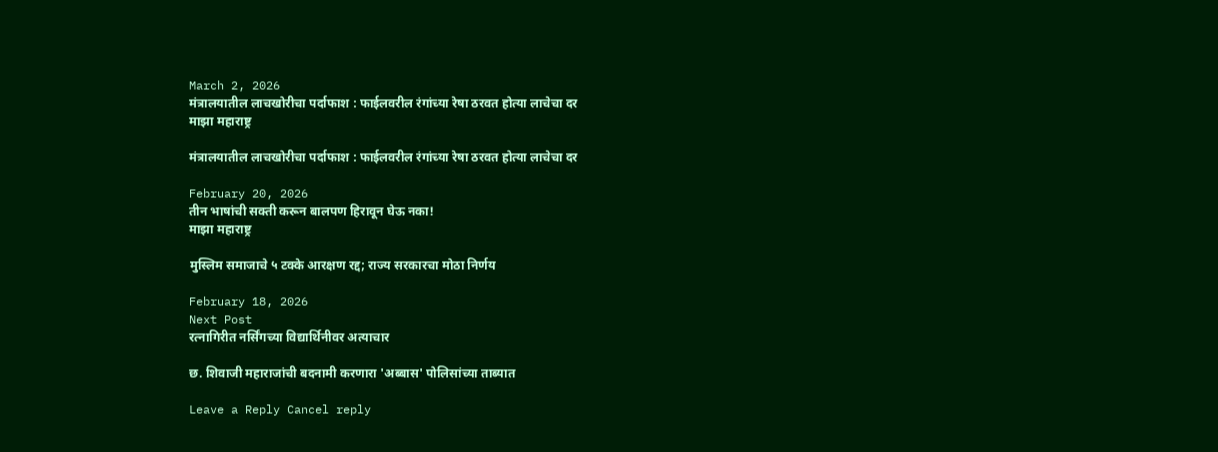March 2, 2026
मंत्रालयातील लाचखोरीचा पर्दाफाश : फाईलवरील रंगांच्या रेषा ठरवत होत्या लाचेचा दर
माझा महाराष्ट्र

मंत्रालयातील लाचखोरीचा पर्दाफाश : फाईलवरील रंगांच्या रेषा ठरवत होत्या लाचेचा दर

February 20, 2026
तीन भाषांची सक्ती करून बालपण हिरावून घेऊ नका!
माझा महाराष्ट्र

मुस्लिम समाजाचे ५ टक्के आरक्षण रद्द; राज्य सरकारचा मोठा निर्णय

February 18, 2026
Next Post
रत्नागिरीत नर्सिंगच्या विद्यार्थिनीवर अत्याचार

छ. शिवाजी महाराजांची बदनामी करणारा 'अब्बास' पोलिसांच्या ताब्यात

Leave a Reply Cancel reply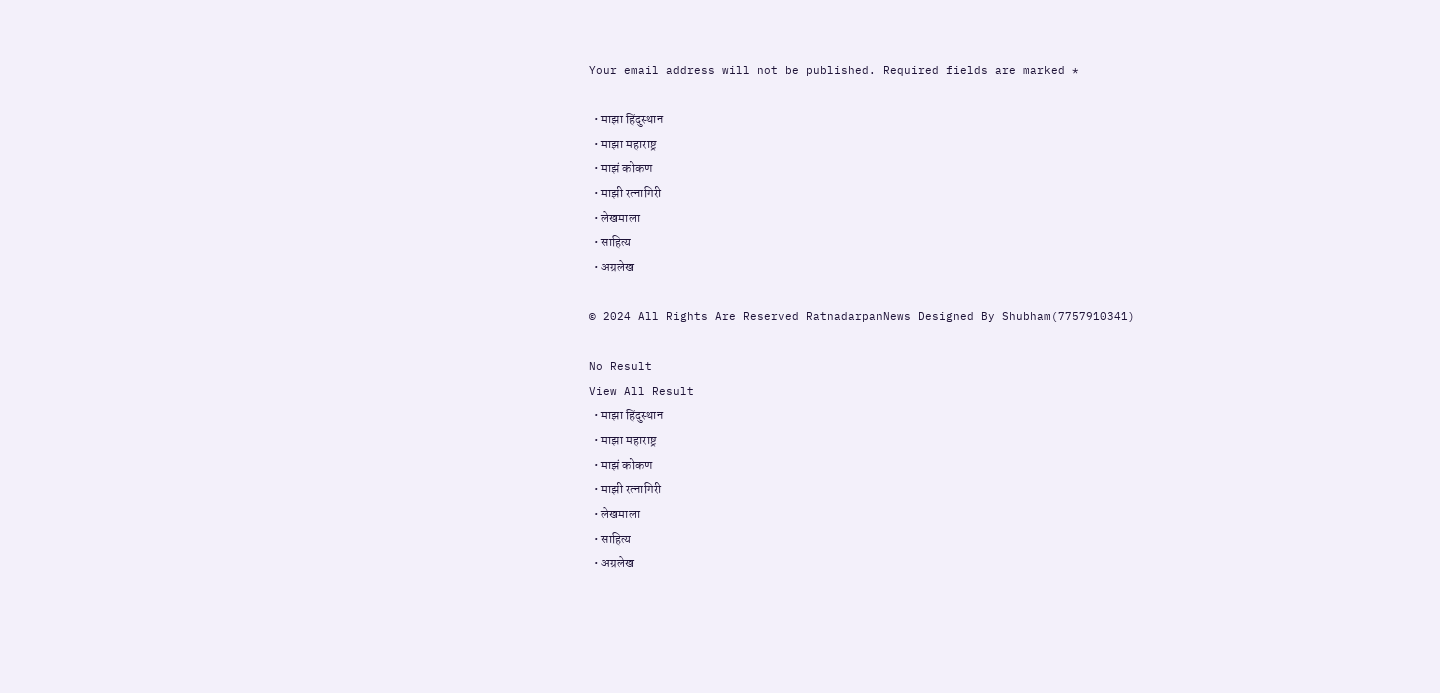Your email address will not be published. Required fields are marked *

  • माझा हिंदुस्थान
  • माझा महाराष्ट्र
  • माझं कोकण
  • माझी रत्नागिरी
  • लेखमाला
  • साहित्य
  • अग्रलेख

© 2024 All Rights Are Reserved RatnadarpanNews Designed By Shubham(7757910341)

No Result
View All Result
  • माझा हिंदुस्थान
  • माझा महाराष्ट्र
  • माझं कोकण
  • माझी रत्नागिरी
  • लेखमाला
  • साहित्य
  • अग्रलेख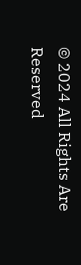© 2024 All Rights Are Reserved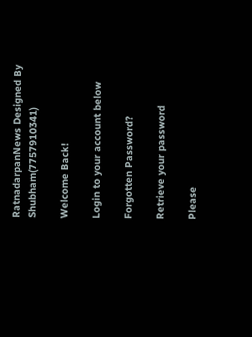RatnadarpanNews Designed By Shubham(7757910341)

Welcome Back!

Login to your account below

Forgotten Password?

Retrieve your password

Please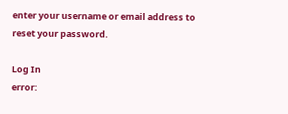enter your username or email address to reset your password.

Log In
error: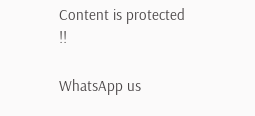Content is protected !!

WhatsApp us